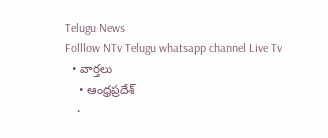Telugu News
Folllow NTv Telugu whatsapp channel Live Tv
  • వార్తలు
    • ఆంధ్రప్రదేశ్
    •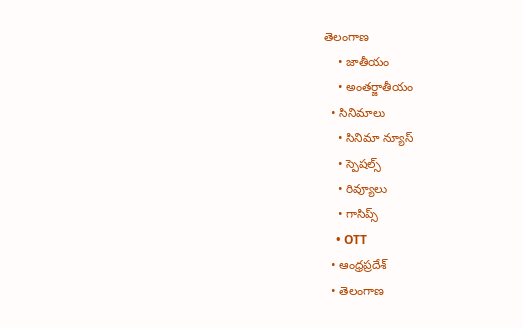తెలంగాణ
    • జాతీయం
    • అంతర్జాతీయం
  • సినిమాలు
    • సినిమా న్యూస్
    • స్పెషల్స్
    • రివ్యూలు
    • గాసిప్స్
    • OTT
  • ఆంధ్రప్రదేశ్
  • తెలంగాణ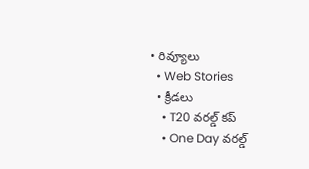• రివ్యూలు
  • Web Stories
  • క్రీడలు
    • T20 వరల్డ్ కప్
    • One Day వరల్డ్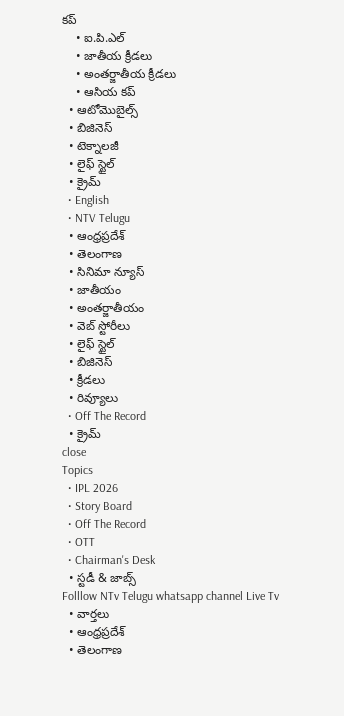కప్
    • ఐ.పి.ఎల్
    • జాతీయ క్రీడలు
    • అంతర్జాతీయ క్రీడలు
    • ఆసియ కప్
  • ఆటోమొబైల్స్
  • బిజినెస్‌
  • టెక్నాలజీ
  • లైఫ్ స్టైల్
  • క్రైమ్
  • English
  • NTV Telugu
  • ఆంధ్రప్రదేశ్
  • తెలంగాణ
  • సినిమా న్యూస్
  • జాతీయం
  • అంతర్జాతీయం
  • వెబ్ స్టోరీలు
  • లైఫ్ స్టైల్
  • బిజినెస్‌
  • క్రీడలు
  • రివ్యూలు
  • Off The Record
  • క్రైమ్
close
Topics
  • IPL 2026
  • Story Board
  • Off The Record
  • OTT
  • Chairman's Desk
  • స్టడీ & జాబ్స్
Folllow NTv Telugu whatsapp channel Live Tv
  • వార్తలు
  • ఆంధ్రప్రదేశ్
  • తెలంగాణ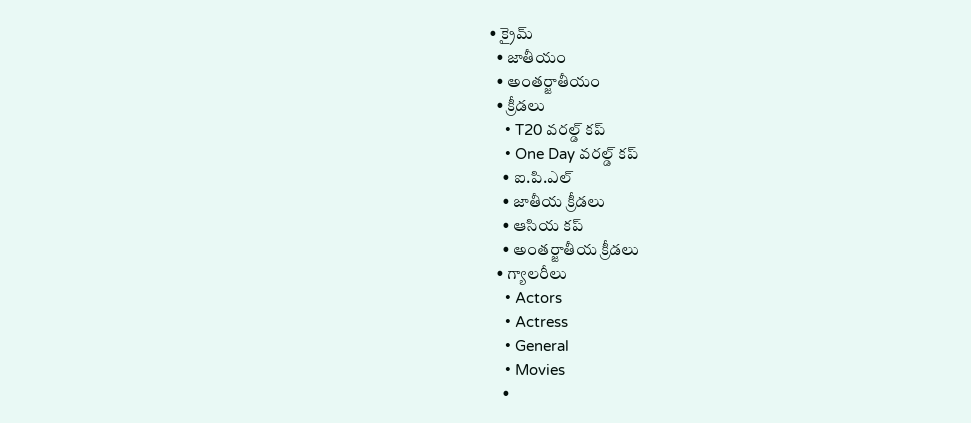• క్రైమ్
  • జాతీయం
  • అంతర్జాతీయం
  • క్రీడలు
    • T20 వరల్డ్ కప్
    • One Day వరల్డ్ కప్
    • ఐ.పి.ఎల్
    • జాతీయ క్రీడలు
    • ఆసియ కప్
    • అంతర్జాతీయ క్రీడలు
  • గ్యాలరీలు
    • Actors
    • Actress
    • General
    • Movies
    •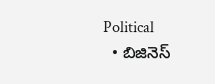Political
  • బిజినెస్‌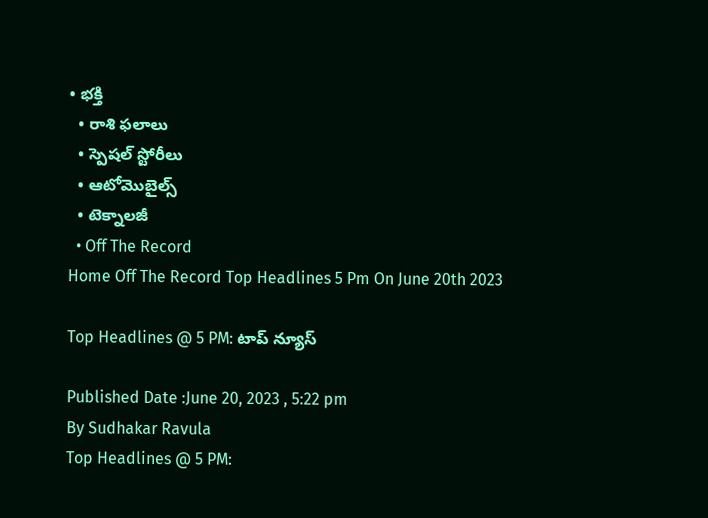• భక్తి
  • రాశి ఫలాలు
  • స్పెషల్‌ స్టోరీలు
  • ఆటోమొబైల్స్
  • టెక్నాలజీ
  • Off The Record
Home Off The Record Top Headlines 5 Pm On June 20th 2023

Top Headlines @ 5 PM: టాప్‌ న్యూస్‌

Published Date :June 20, 2023 , 5:22 pm
By Sudhakar Ravula
Top Headlines @ 5 PM: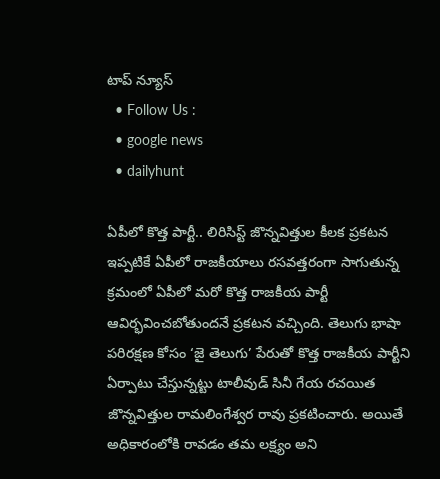టాప్‌ న్యూస్‌
  • Follow Us :
  • google news
  • dailyhunt

ఏపీలో కొత్త పార్టీ.. లిరిసిస్ట్ జొన్నవిత్తుల కీలక ప్రకటన
ఇప్పటికే ఏపీలో రాజకీయాలు రసవత్తరంగా సాగుతున్న క్రమంలో ఏపీలో మరో కొత్త రాజకీయ పార్టీ ఆవిర్భవించబోతుందనే ప్రకటన వచ్చింది. తెలుగు భాషా పరిరక్షణ కోసం ‘జై తెలుగు’ పేరుతో కొత్త రాజకీయ పార్టీని ఏర్పాటు చేస్తున్నట్టు టాలీవుడ్ సినీ గేయ రచయిత జొన్నవిత్తుల రామలింగేశ్వర రావు ప్రకటించారు. అయితే అధికారంలోకి రావడం తమ లక్ష్యం అని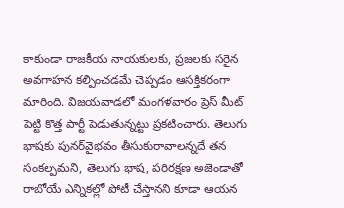కాకుండా రాజకీయ నాయకులకు, ప్రజలకు సరైన అవగాహన కల్పించడమే చెప్పడం ఆసక్తికరంగా మారింది. విజయవాడలో మంగళవారం ప్రెస్ మీట్ పెట్టి కొత్త పార్టీ పెడుతున్నట్టు ప్రకటించారు. తెలుగు భాషకు పునర్‌వైభవం తీసుకురావాలన్నదే తన సంకల్పమని, తెలుగు భాష, పరిరక్షణ అజెండాతో రాబోయే ఎన్నికల్లో పోటీ చేస్తానని కూడా ఆయన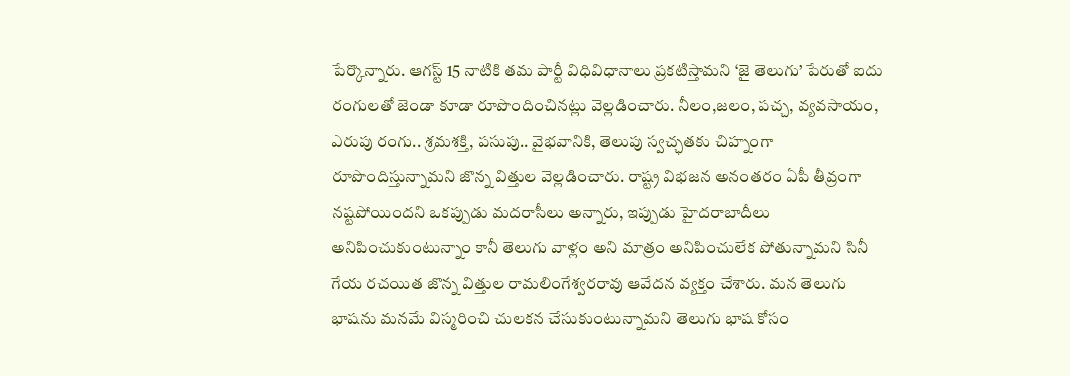పేర్కొన్నారు. ఆగస్ట్ 15 నాటికి తమ పార్టీ విధివిధానాలు ప్రకటిస్తామని ‘జై తెలుగు’ పేరుతో ఐదు రంగులతో జెండా కూడా రూపొందించినట్లు వెల్లడించారు. నీలం,జలం, పచ్చ, వ్యవసాయం, ఎరుపు రంగు.. శ్రమశక్తి, పసుపు.. వైభవానికి, తెలుపు స్వచ్ఛతకు చిహ్నంగా రూపొందిస్తున్నామని జొన్న విత్తుల వెల్లడించారు. రాష్ట్ర విభజన అనంతరం ఏపీ తీవ్రంగా నష్టపోయిందని ఒకప్పుడు మదరాసీలు అన్నారు, ఇప్పుడు హైదరాబాదీలు అనిపించుకుంటున్నాం కానీ తెలుగు వాళ్లం అని మాత్రం అనిపించులేక పోతున్నామని సినీ గేయ రచయిత జొన్న విత్తుల రామలింగేశ్వరరావు ఆవేదన వ్యక్తం చేశారు. మన తెలుగు భాషను మనమే విస్మరించి చులకన చేసుకుంటున్నామని తెలుగు భాష కోసం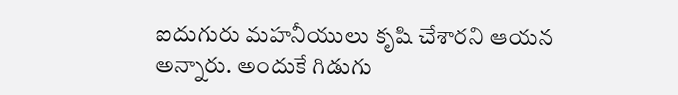ఐదుగురు ‌మహనీయులు కృషి చేశారని ఆయన అన్నారు. అందుకే గిడుగు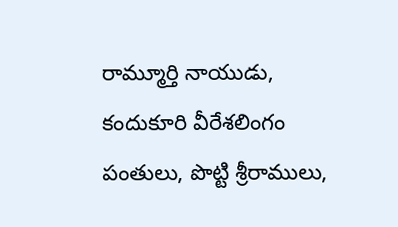రామ్మూర్తి నాయుడు, కందుకూరి వీరేశలింగం పంతులు, పొట్టి శ్రీరాములు,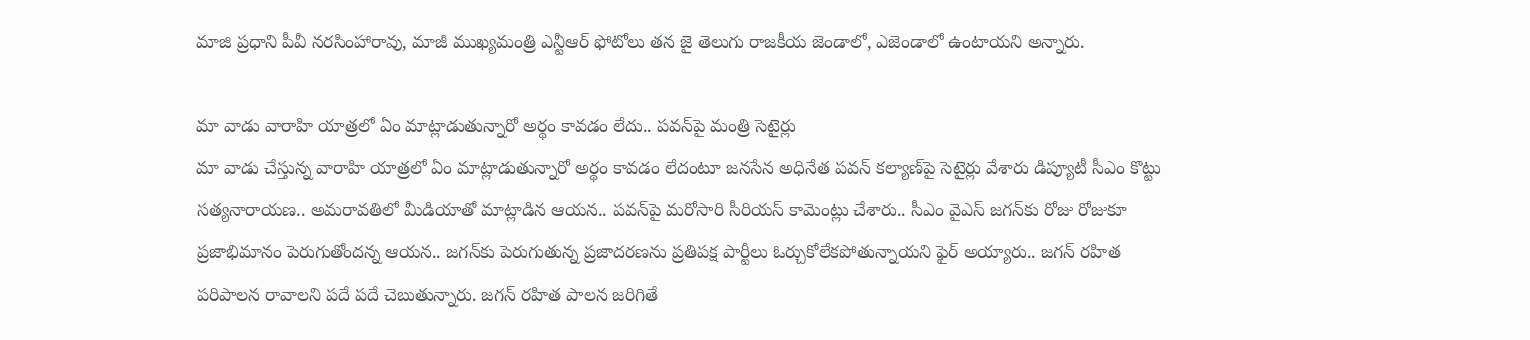మాజి ప్రధాని పీవీ నరసింహారావు, మాజీ ముఖ్యమంత్రి ఎన్టీఆర్ ఫోటోలు తన జై తెలుగు రాజకీయ జెండాలో, ఎజెండాలో ఉంటాయని అన్నారు.

మా వాడు వారాహి యాత్రలో ఏం మాట్లాడుతున్నారో అర్థం కావడం లేదు.. పవన్‌పై మంత్రి సెటైర్లు
మా వాడు చేస్తున్న వారాహి యాత్రలో ఏం మాట్లాడుతున్నారో అర్థం కావడం లేదంటూ జనసేన అధినేత పవన్‌ కల్యాణ్‌పై సెటైర్లు వేశారు డిప్యూటీ సీఎం కొట్టు సత్యనారాయణ.. అమరావతిలో మీడియాతో మాట్లాడిన ఆయన.. పవన్‌పై మరోసారి సీరియస్‌ కామెంట్లు చేశారు.. సీఎం వైఎస్‌ జగన్‌కు రోజు రోజుకూ ప్రజాభిమానం పెరుగుతోందన్న ఆయన.. జగన్‌కు పెరుగుతున్న ప్రజాదరణను ప్రతిపక్ష పార్టీలు ఓర్చుకోలేకపోతున్నాయని ఫైర్‌ అయ్యారు.. జగన్ రహిత పరిపాలన రావాలని పదే పదే చెబుతున్నారు. జగన్ రహిత పాలన జరిగితే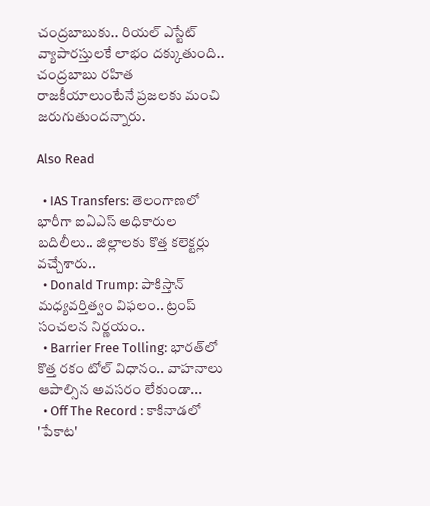చంద్రబాబుకు.. రియల్ ఎస్టేట్ వ్యాపారస్తులకే లాభం దక్కుతుంది.. చంద్రబాబు రహిత రాజకీయాలుంటేనే ప్రజలకు మంచి జరుగుతుందన్నారు.

Also Read

  • IAS Transfers: తెలంగాణలో భారీగా ఐఏఎస్‌ అధికారుల బదిలీలు.. జిల్లాలకు కొత్త కలెక్టర్లు వచ్చేశారు..
  • Donald Trump: పాకిస్తాన్ మధ్యవర్తిత్వం విఫలం.. ట్రంప్ సంచలన నిర్ణయం..
  • Barrier Free Tolling: భారత్‌లో కొత్త రకం టోల్ విధానం.. వాహనాలు ఆపాల్సిన అవసరం లేకుండా...
  • Off The Record : కాకినాడలో 'పేకాట'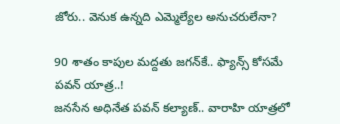జోరు.. వెనుక ఉన్నది ఎమ్మెల్యేల అనుచరులేనా?

90 శాతం కాపుల మద్దతు జగన్‌కే.. ఫ్యాన్స్‌ కోసమే పవన్‌ యాత్ర..!
జనసేన అధినేత పవన్‌ కల్యాణ్‌.. వారాహి యాత్రలో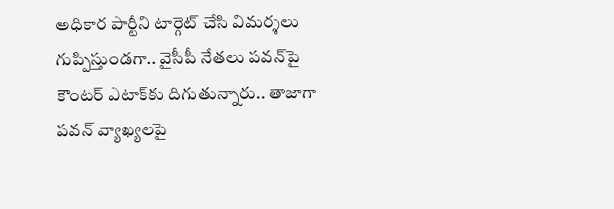అధికార పార్టీని టార్గెట్‌ చేసి విమర్శలు గుప్పిస్తుండగా.. వైసీపీ నేతలు పవన్‌పై కౌంటర్‌ ఎటాక్‌కు దిగుతున్నారు.. తాజాగా పవన్‌ వ్యాఖ్యలపై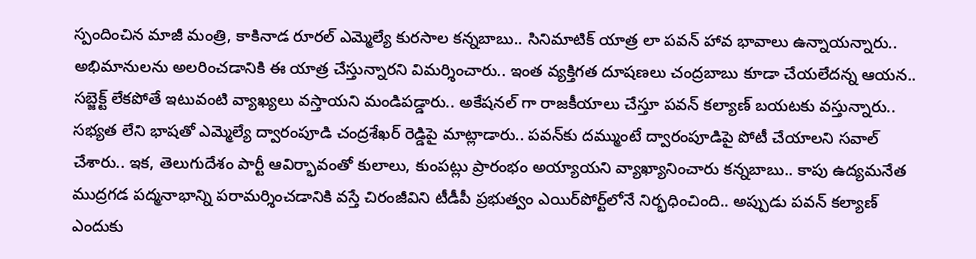స్పందించిన మాజీ మంత్రి, కాకినాడ రూరల్ ఎమ్మెల్యే కురసాల కన్నబాబు.. సినిమాటిక్ యాత్ర లా పవన్ హావ భావాలు ఉన్నాయన్నారు.. అభిమానులను అలరించడానికి ఈ యాత్ర చేస్తున్నారని విమర్శించారు.. ఇంత వ్యక్తిగత దూషణలు చంద్రబాబు కూడా చేయలేదన్న ఆయన.. సబ్జెక్ట్ లేకపోతే ఇటువంటి వ్యాఖ్యలు వస్తాయని మండిపడ్డారు.. అకేషనల్ గా రాజకీయాలు చేస్తూ పవన్‌ కల్యాణ్‌ బయటకు వస్తున్నారు.. సభ్యత లేని భాషతో ఎమ్మెల్యే ద్వారంపూడి చంద్రశేఖర్ రెడ్డిపై మాట్లాడారు.. పవన్‌కు దమ్ముంటే ద్వారంపూడిపై పోటీ చేయాలని సవాల్‌ చేశారు.. ఇక, తెలుగుదేశం పార్టీ ఆవిర్భావంతో కులాలు, కుంపట్లు ప్రారంభం అయ్యాయని వ్యాఖ్యానించారు కన్నబాబు.. కాపు ఉద్యమనేత ముద్రగడ పద్మనాభాన్ని పరామర్శించడానికి వస్తే చిరంజీవిని టీడీపీ ప్రభుత్వం ఎయిర్‌పోర్ట్‌లోనే నిర్భధించింది.. అప్పుడు పవన్‌ కల్యాణ్‌ ఎందుకు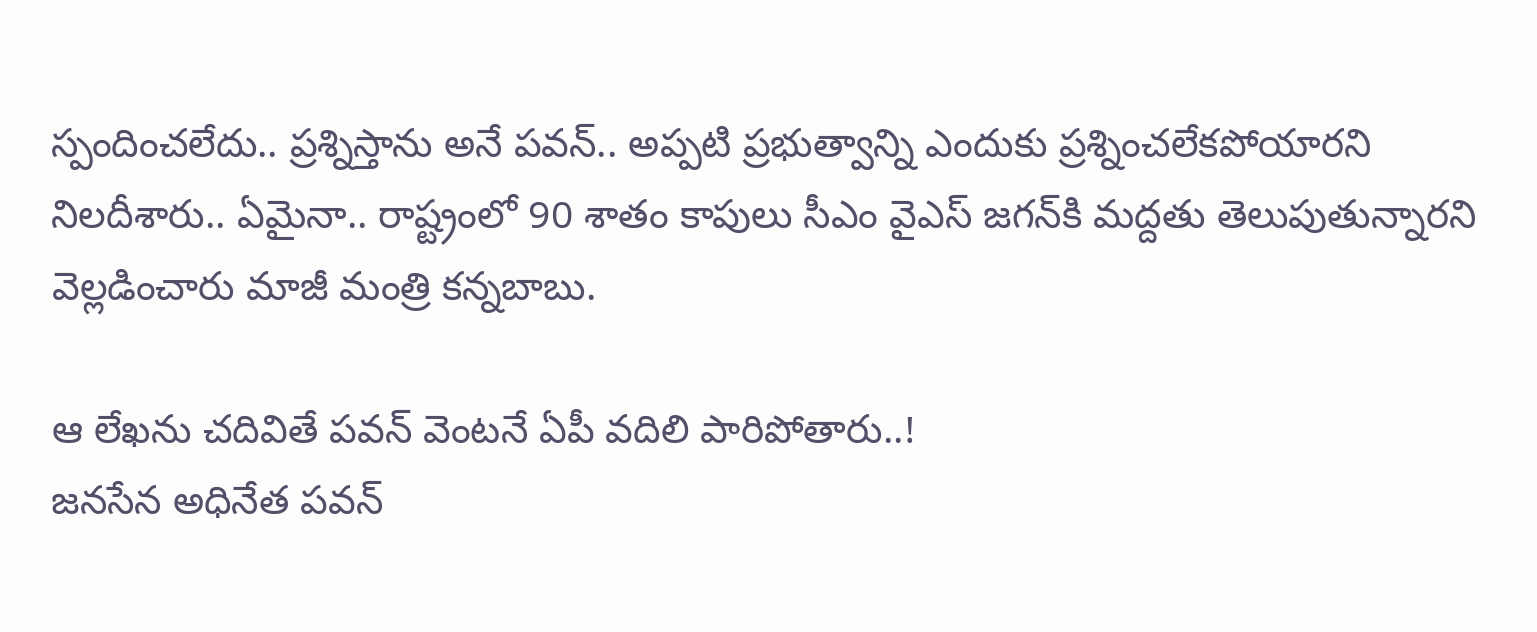స్పందించలేదు.. ప్రశ్నిస్తాను అనే పవన్‌.. అప్పటి ప్రభుత్వాన్ని ఎందుకు ప్రశ్నించలేకపోయారని నిలదీశారు.. ఏమైనా.. రాష్ట్రంలో 90 శాతం కాపులు సీఎం వైఎస్‌ జగన్‌కి మద్దతు తెలుపుతున్నారని వెల్లడించారు మాజీ మంత్రి కన్నబాబు.

ఆ లేఖను చదివితే పవన్‌ వెంటనే ఏపీ వదిలి పారిపోతారు..!
జనసేన అధినేత పవన్‌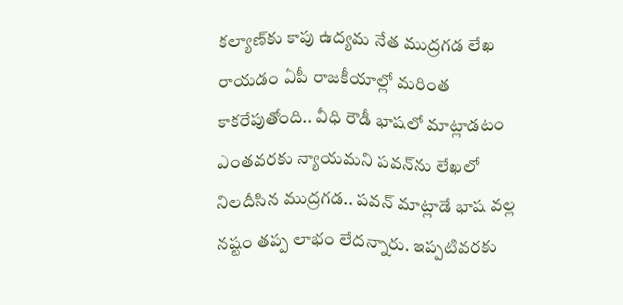కల్యాణ్‌కు కాపు ఉద్యమ నేత ముద్రగడ లేఖ రాయడం ఏపీ రాజకీయాల్లో మరింత కాకరేపుతోంది.. వీధి రౌడీ భాషలో మాట్లాడటం ఎంతవరకు న్యాయమని పవన్‌ను లేఖలో నిలదీసిన ముద్రగడ.. పవన్‌ మాట్లాడే భాష వల్ల నష్టం తప్ప లాభం లేదన్నారు. ఇప్పటివరకు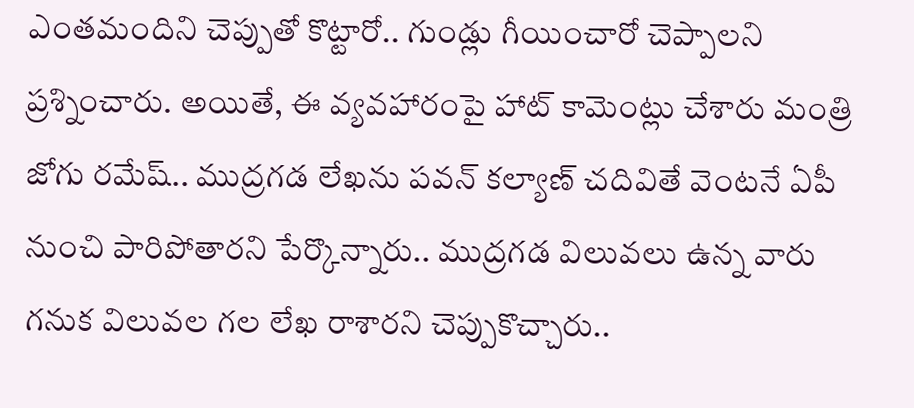ఎంతమందిని చెప్పుతో కొట్టారో.. గుండ్లు గీయించారో చెప్పాలని ప్రశ్నించారు. అయితే, ఈ వ్యవహారంపై హాట్‌ కామెంట్లు చేశారు మంత్రి జోగు రమేష్.. ముద్రగడ లేఖను పవన్‌ కల్యాణ్‌ చదివితే వెంటనే ఏపీ నుంచి పారిపోతారని పేర్కొన్నారు.. ముద్రగడ విలువలు ఉన్న వారు గనుక విలువల గల లేఖ రాశారని చెప్పుకొచ్చారు..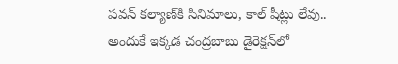పవన్ కల్యాణ్‌కి సినిమాలు, కాల్ షీట్లు లేవు.. అందుకే ఇక్కడ చంద్రబాబు డైరెక్షన్‌లో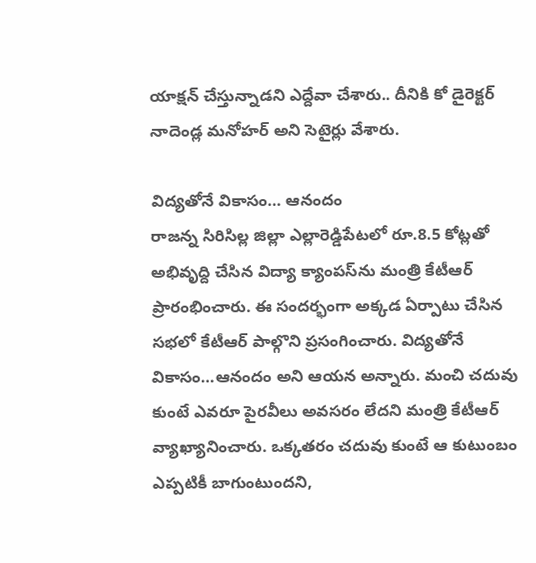యాక్షన్‌ చేస్తున్నాడని ఎద్దేవా చేశారు.. దీనికి కో డైరెక్టర్ నాదెండ్ల మనోహర్ అని సెటైర్లు వేశారు.

విద్యతోనే వికాసం… ఆనందం
రాజన్న సిరిసిల్ల జిల్లా ఎల్లారెడ్డిపేటలో రూ.8.5 కోట్లతో అభివృద్ది చేసిన విద్యా క్యాంపస్‌ను మంత్రి కేటీఆర్ ప్రారంభించారు. ఈ సంద‌ర్భంగా అక్కడ ఏర్పాటు చేసిన సభలో కేటీఆర్ పాల్గొని ప్రసంగించారు. విద్యతోనే వికాసం…ఆనందం అని ఆయన అన్నారు. మంచి చదువు కుంటే ఎవరూ పైరవీలు అవసరం లేదని మంత్రి కేటీఆర్‌ వ్యాఖ్యానించారు. ఒక్కతరం చదువు కుంటే ఆ కుటుంబం ఎప్పటికీ బాగుంటుందని,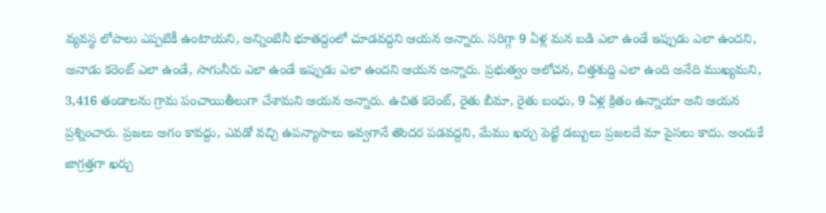వ్యవస్థ లోపాలు ఎప్పటికీ ఉంటాయని, అన్నింటినీ భూతద్దంలో చూడవద్దని ఆయన అన్నారు. సరిగ్గా 9 ఏళ్ల మన బడి ఎలా ఉండే ఇప్పుడు ఎలా ఉందని, అనాడు కరెంట్ ఎలా ఉండే, సాగునీరు ఎలా ఉండే ఇప్పుడు ఎలా ఉందని ఆయన అన్నారు. ప్రభుత్వం ఆలోచన, చిత్తశుద్ది ఎలా ఉంది అనేది ముఖ్యమని, 3,416 తండాలను గ్రామ పంచాయితీలుగా చేశామని ఆయన అన్నారు. ఉచిత కరెంట్, రైతు బీమా, రైతు బంధు, 9 ఏళ్ల క్రితం ఉన్నాయా అని ఆయన ప్రశ్నించారు. ప్రజలు అగం కావద్దు, ఎవడో వచ్చి ఉపన్యాసాలు ఇవ్వగానే తొందర పడవద్దని, మేము ఖర్చు పెట్టే డబ్బులు ప్రజలదే మా పైసలు కాదు. అందుకే జాగ్రత్తగా ఖర్చు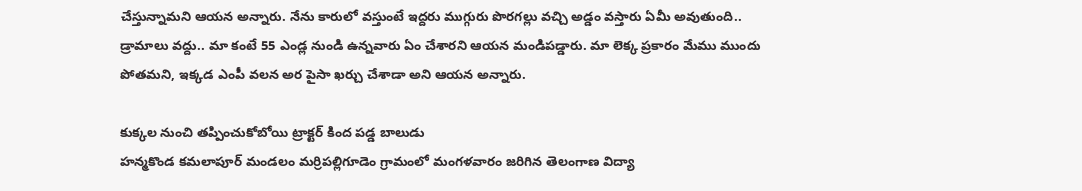చేస్తున్నామని ఆయన అన్నారు. నేను కారులో వస్తుంటే ఇద్దరు ముగ్గురు పొరగల్లు వచ్చి అడ్డం వస్తారు ఏమీ అవుతుంది.. డ్రామాలు వద్దు.. మా కంటే 55 ఎండ్ల నుండి ఉన్నవారు ఏం చేశారని ఆయన మండిపడ్డారు. మా లెక్క ప్రకారం మేము ముందు పోతమని, ఇక్కడ ఎంపీ వలన అర పైసా ఖర్చు చేశాడా అని ఆయన అన్నారు.

కుక్కల నుంచి తప్పించుకోబోయి ట్రాక్టర్‌ కింద పడ్డ బాలుడు
హన్మకొండ కమలాపూర్ మండలం మర్రిపల్లిగూడెం గ్రామంలో మంగళవారం జరిగిన తెలంగాణ విద్యా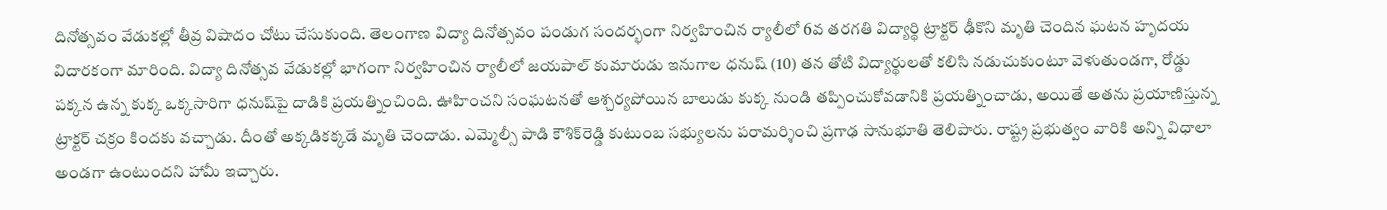దినోత్సవం వేడుకల్లో తీవ్ర విషాదం చోటు చేసుకుంది. తెలంగాణ విద్యా దినోత్సవం పండుగ సందర్భంగా నిర్వహించిన ర్యాలీలో 6వ తరగతి విద్యార్థి ట్రాక్టర్ ఢీకొని మృతి చెందిన ఘటన హృదయ విదారకంగా మారింది. విద్యా దినోత్సవ వేడుకల్లో భాగంగా నిర్వహించిన ర్యాలీలో జయపాల్ కుమారుడు ఇనుగాల ధనుష్ (10) తన తోటి విద్యార్థులతో కలిసి నడుచుకుంటూ వెళుతుండగా, రోడ్డు పక్కన ఉన్న కుక్క ఒక్కసారిగా ధనుష్‌పై దాడికి ప్రయత్నించింది. ఊహించని సంఘటనతో ఆశ్చర్యపోయిన బాలుడు కుక్క నుండి తప్పించుకోవడానికి ప్రయత్నించాడు, అయితే అతను ప్రయాణిస్తున్న ట్రాక్టర్ చక్రం కిందకు వచ్చాడు. దీంతో అక్కడికక్కడే మృతి చెందాడు. ఎమ్మెల్సీ పాడి కౌశిక్‌రెడ్డి కుటుంబ సభ్యులను పరామర్శించి ప్రగాఢ సానుభూతి తెలిపారు. రాష్ట్ర ప్రభుత్వం వారికి అన్ని విధాలా అండగా ఉంటుందని హామీ ఇచ్చారు.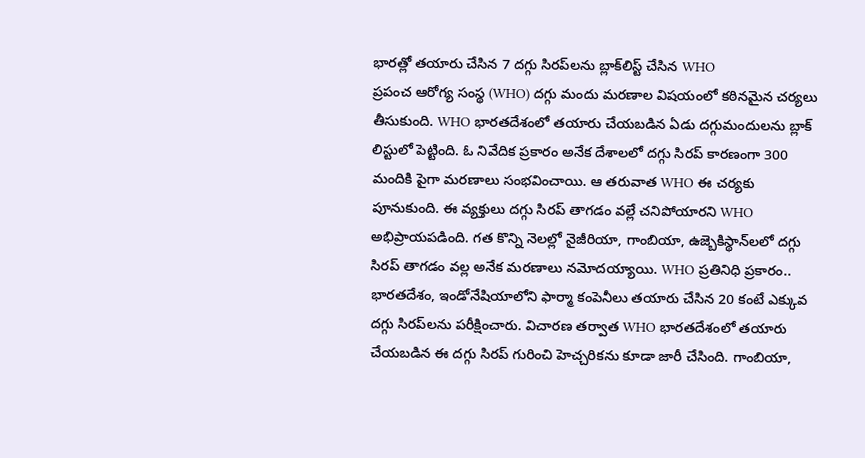భారత్లో తయారు చేసిన 7 దగ్గు సిరప్‌లను బ్లాక్‌లిస్ట్ చేసిన WHO
ప్రపంచ ఆరోగ్య సంస్థ (WHO) దగ్గు మందు మరణాల విషయంలో కఠినమైన చర్యలు తీసుకుంది. WHO భారతదేశంలో తయారు చేయబడిన ఏడు దగ్గుమందులను బ్లాక్ లిస్టులో పెట్టింది. ఓ నివేదిక ప్రకారం అనేక దేశాలలో దగ్గు సిరప్ కారణంగా 300 మందికి పైగా మరణాలు సంభవించాయి. ఆ తరువాత WHO ఈ చర్యకు పూనుకుంది. ఈ వ్యక్తులు దగ్గు సిరప్ తాగడం వల్లే చనిపోయారని WHO అభిప్రాయపడింది. గత కొన్ని నెలల్లో నైజీరియా, గాంబియా, ఉజ్బెకిస్థాన్‌లలో దగ్గు సిరప్ తాగడం వల్ల అనేక మరణాలు నమోదయ్యాయి. WHO ప్రతినిధి ప్రకారం.. భారతదేశం, ఇండోనేషియాలోని ఫార్మా కంపెనీలు తయారు చేసిన 20 కంటే ఎక్కువ దగ్గు సిరప్‌లను పరీక్షించారు. విచారణ తర్వాత WHO భారతదేశంలో తయారు చేయబడిన ఈ దగ్గు సిరప్ గురించి హెచ్చరికను కూడా జారీ చేసింది. గాంబియా,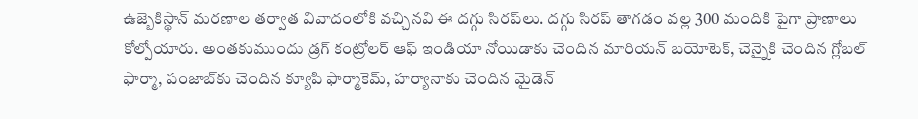ఉజ్బెకిస్థాన్ మరణాల తర్వాత వివాదంలోకి వచ్చినవి ఈ దగ్గు సిరప్‌లు. దగ్గు సిరప్ తాగడం వల్ల 300 మందికి పైగా ప్రాణాలు కోల్పోయారు. అంతకుముందు డ్రగ్ కంట్రోలర్ ఆఫ్ ఇండియా నోయిడాకు చెందిన మారియన్ బయోటెక్, చెన్నైకి చెందిన గ్లోబల్ ఫార్మా, పంజాబ్‌కు చెందిన క్యూపి ఫార్మాకెమ్, హర్యానాకు చెందిన మైడెన్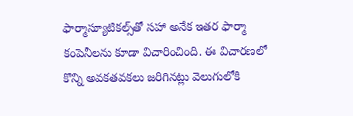ఫార్మాస్యూటికల్స్‌తో సహా అనేక ఇతర ఫార్మా కంపెనీలను కూడా విచారించింది. ఈ విచారణలో కొన్ని అవకతవకలు జరిగినట్లు వెలుగులోకి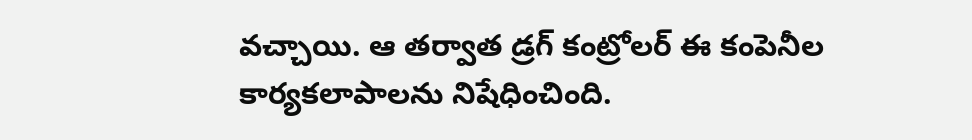వచ్చాయి. ఆ తర్వాత డ్రగ్ కంట్రోలర్ ఈ కంపెనీల కార్యకలాపాలను నిషేధించింది.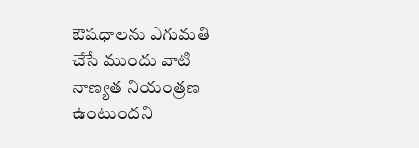ఔషధాలను ఎగుమతి చేసే ముందు వాటి నాణ్యత నియంత్రణ ఉంటుందని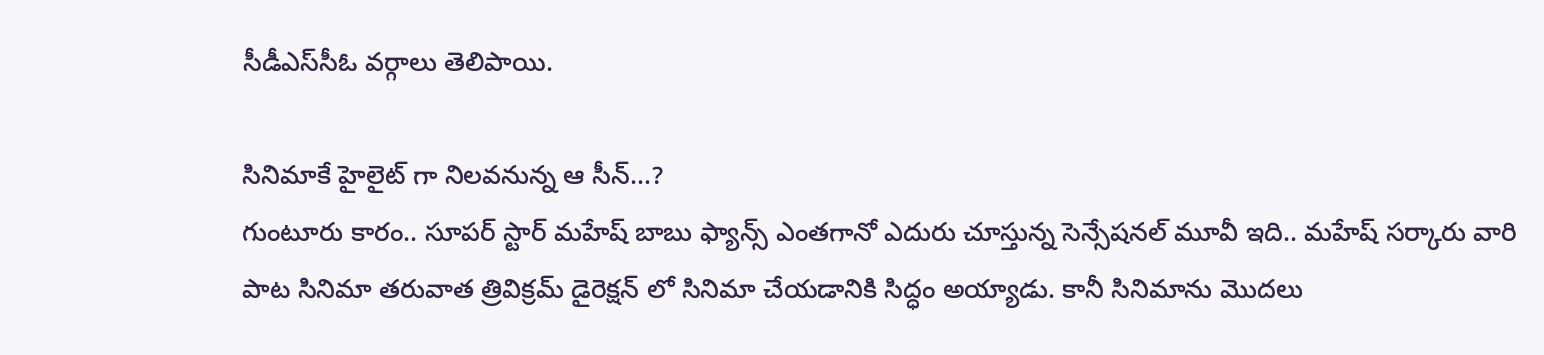సీడీఎస్‌సీఓ వర్గాలు తెలిపాయి.

సినిమాకే హైలైట్ గా నిలవనున్న ఆ సీన్…?
గుంటూరు కారం.. సూపర్ స్టార్ మహేష్ బాబు ఫ్యాన్స్ ఎంతగానో ఎదురు చూస్తున్న సెన్సేషనల్ మూవీ ఇది.. మహేష్ సర్కారు వారి పాట సినిమా తరువాత త్రివిక్రమ్ డైరెక్షన్ లో సినిమా చేయడానికి సిద్ధం అయ్యాడు. కానీ సినిమాను మొదలు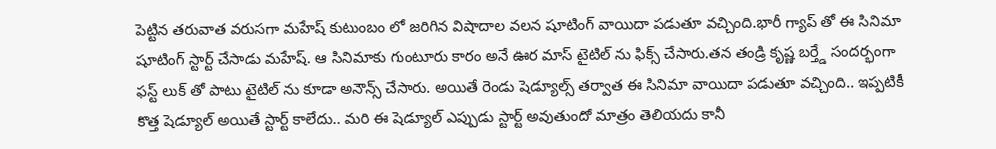పెట్టిన తరువాత వరుసగా మహేష్ కుటుంబం లో జరిగిన విషాదాల వలన షూటింగ్ వాయిదా పడుతూ వచ్చింది.భారీ గ్యాప్ తో ఈ సినిమా షూటింగ్ స్టార్ట్ చేసాడు మహేష్. ఆ సినిమాకు గుంటూరు కారం అనే ఊర మాస్ టైటిల్ ను ఫిక్స్ చేసారు.తన తండ్రి కృష్ణ బర్త్డే సందర్భంగా ఫస్ట్ లుక్ తో పాటు టైటిల్ ను కూడా అనౌన్స్ చేసారు. అయితే రెండు షెడ్యూల్స్ తర్వాత ఈ సినిమా వాయిదా పడుతూ వచ్చింది.. ఇప్పటికీ కొత్త షెడ్యూల్ అయితే స్టార్ట్ కాలేదు.. మరి ఈ షెడ్యూల్ ఎప్పుడు స్టార్ట్ అవుతుందో మాత్రం తెలియదు కానీ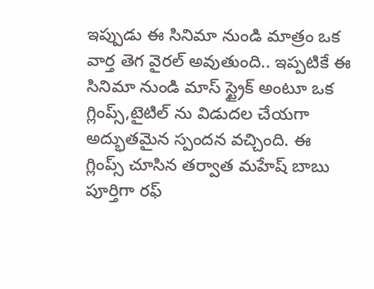ఇప్పుడు ఈ సినిమా నుండి మాత్రం ఒక వార్త తెగ వైరల్ అవుతుంది.. ఇప్పటికే ఈ సినిమా నుండి మాస్ స్ట్రైక్ అంటూ ఒక గ్లింప్స్,టైటిల్ ను విడుదల చేయగా అద్భుతమైన స్పందన వచ్చింది. ఈ గ్లింప్స్ చూసిన తర్వాత మహేష్ బాబు పూర్తిగా రఫ్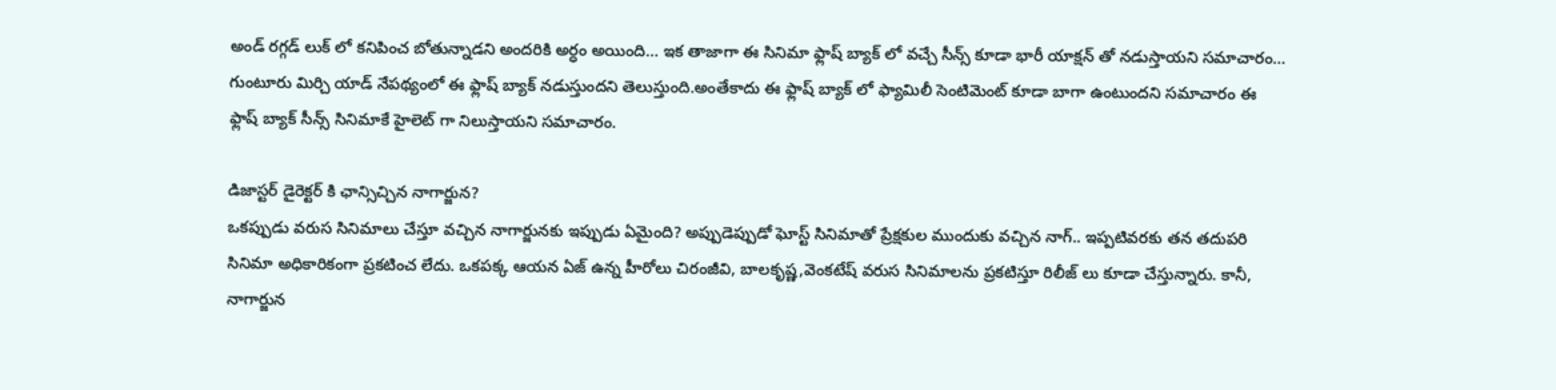అండ్ రగ్గడ్ లుక్ లో కనిపించ బోతున్నాడని అందరికి అర్ధం అయింది… ఇక తాజాగా ఈ సినిమా ఫ్లాష్ బ్యాక్ లో వచ్చే సీన్స్ కూడా భారీ యాక్షన్ తో నడుస్తాయని సమాచారం… గుంటూరు మిర్చి యాడ్ నేపథ్యంలో ఈ ఫ్లాష్ బ్యాక్ నడుస్తుందని తెలుస్తుంది.అంతేకాదు ఈ ఫ్లాష్ బ్యాక్ లో ఫ్యామిలీ సెంటిమెంట్ కూడా బాగా ఉంటుందని సమాచారం ఈ ఫ్లాష్ బ్యాక్ సీన్స్ సినిమాకే హైలెట్ గా నిలుస్తాయని సమాచారం.

డిజాస్టర్ డైరెక్టర్ కి ఛాన్సిచ్చిన నాగార్జున?
ఒకప్పుడు వరుస సినిమాలు చేస్తూ వచ్చిన నాగార్జునకు ఇప్పుడు ఏమైంది? అప్పుడెప్పుడో ఘోస్ట్ సినిమాతో ప్రేక్షకుల ముందుకు వచ్చిన నాగ్.. ఇప్పటివరకు తన తదుపరి సినిమా అధికారికంగా ప్రకటించ లేదు. ఒకపక్క ఆయన ఏజ్ ఉన్న హీరోలు చిరంజీవి, బాలకృష్ణ,వెంకటేష్ వరుస సినిమాలను ప్రకటిస్తూ రిలీజ్ లు కూడా చేస్తున్నారు. కానీ, నాగార్జున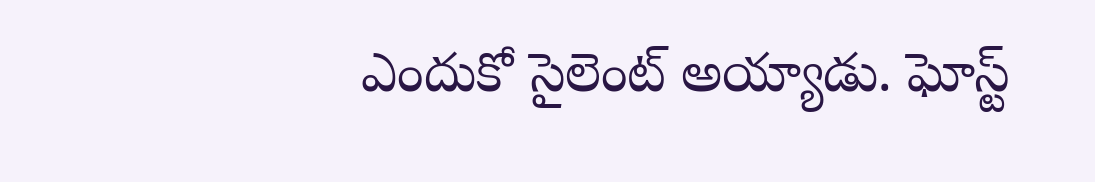ఎందుకో సైలెంట్ అయ్యాడు. ఘోస్ట్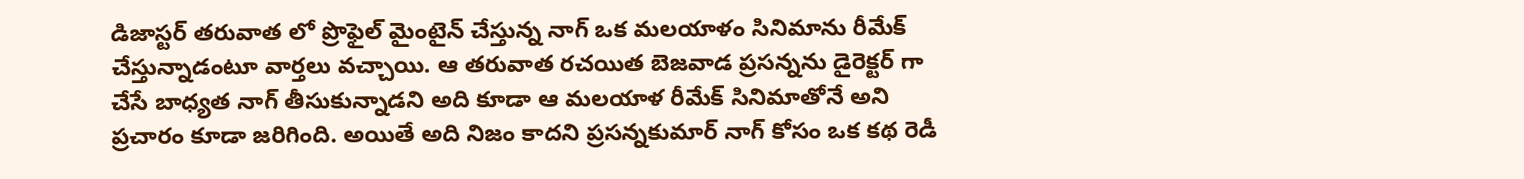డిజాస్టర్ తరువాత లో ప్రొఫైల్ మైంటైన్ చేస్తున్న నాగ్ ఒక మలయాళం సినిమాను రీమేక్ చేస్తున్నాడంటూ వార్తలు వచ్చాయి. ఆ తరువాత రచయిత బెజవాడ ప్రసన్నను డైరెక్టర్ గా చేసే బాధ్యత నాగ్ తీసుకున్నాడని అది కూడా ఆ మలయాళ రీమేక్ సినిమాతోనే అని ప్రచారం కూడా జరిగింది. అయితే అది నిజం కాదని ప్రసన్నకుమార్ నాగ్ కోసం ఒక కథ రెడీ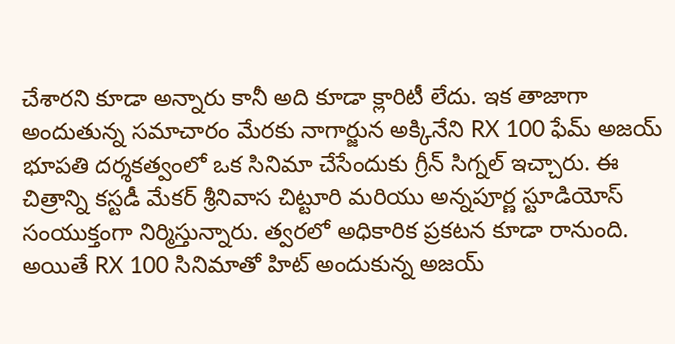చేశారని కూడా అన్నారు కానీ అది కూడా క్లారిటీ లేదు. ఇక తాజాగా అందుతున్న సమాచారం మేరకు నాగార్జున అక్కినేని RX 100 ఫేమ్ అజయ్ భూపతి దర్శకత్వంలో ఒక సినిమా చేసేందుకు గ్రీన్ సిగ్నల్ ఇచ్చారు. ఈ చిత్రాన్ని కస్టడీ మేకర్ శ్రీనివాస చిట్టూరి మరియు అన్నపూర్ణ స్టూడియోస్ సంయుక్తంగా నిర్మిస్తున్నారు. త్వరలో అధికారిక ప్రకటన కూడా రానుంది. అయితే RX 100 సినిమాతో హిట్ అందుకున్న అజయ్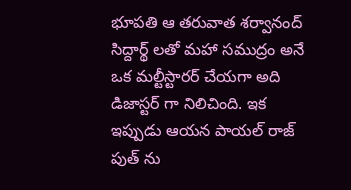భూపతి ఆ తరువాత శర్వానంద్ సిద్దార్థ్ లతో మహా సముద్రం అనే ఒక మల్టీస్టారర్ చేయగా అది డిజాస్టర్ గా నిలిచింది. ఇక ఇప్పుడు ఆయన పాయల్ రాజ్ పుత్ ను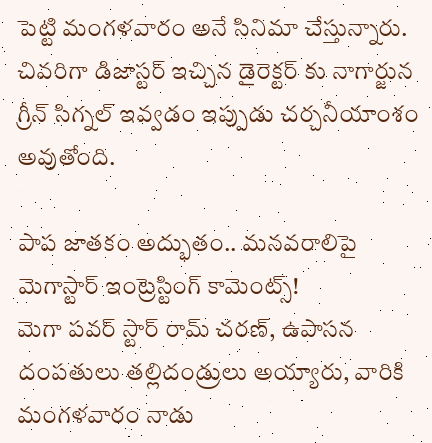పెట్టి మంగళవారం అనే సినిమా చేస్తున్నారు. చివరిగా డిజాస్టర్ ఇచ్చిన డైరెక్టర్ కు నాగార్జున గ్రీన్ సిగ్నల్ ఇవ్వడం ఇప్పుడు చర్చనీయాంశం అవుతోంది.

పాప జాతకం అద్భుతం.. మనవరాలిపై మెగాస్టార్ ఇంట్రెస్టింగ్ కామెంట్స్!
మెగా పవర్ స్టార్ రామ్ చరణ్, ఉపాసన దంపతులు తల్లిదండ్రులు అయ్యారు, వారికి మంగళవారం నాడు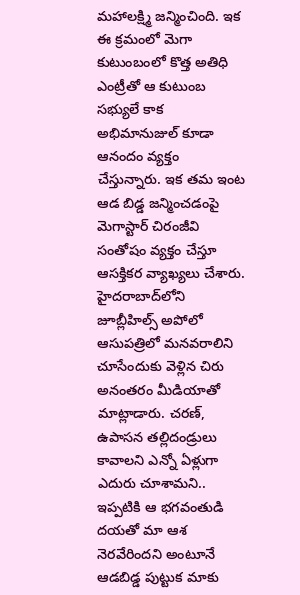మహాలక్ష్మి జన్మించింది. ఇక ఈ క్రమంలో మెగా కుటుంబంలో కొత్త అతిధి ఎంట్రీతో ఆ కుటుంబ సభ్యులే కాక అభిమానుజుల్ కూడా ఆనందం వ్యక్తం చేస్తున్నారు. ఇక తమ ఇంట ఆడ బిడ్డ జన్మించడంపై మెగాస్టార్ చిరంజీవి సంతోషం వ్యక్తం చేస్తూ ఆసక్తికర వ్యాఖ్యలు చేశారు. హైదరాబాద్‌లోని జూబ్లీహిల్స్ అపోలో ఆసుపత్రిలో మనవరాలిని చూసేందుకు వెళ్లిన చిరు అనంతరం మీడియాతో మాట్లాడారు. చరణ్, ఉపాసన తల్లిదండ్రులు కావాలని ఎన్నో ఏళ్లుగా ఎదురు చూశామని.. ఇప్పటికి ఆ భగవంతుడి దయతో మా ఆశ నెరవేరిందని అంటూనే ఆడబిడ్డ పుట్టుక మాకు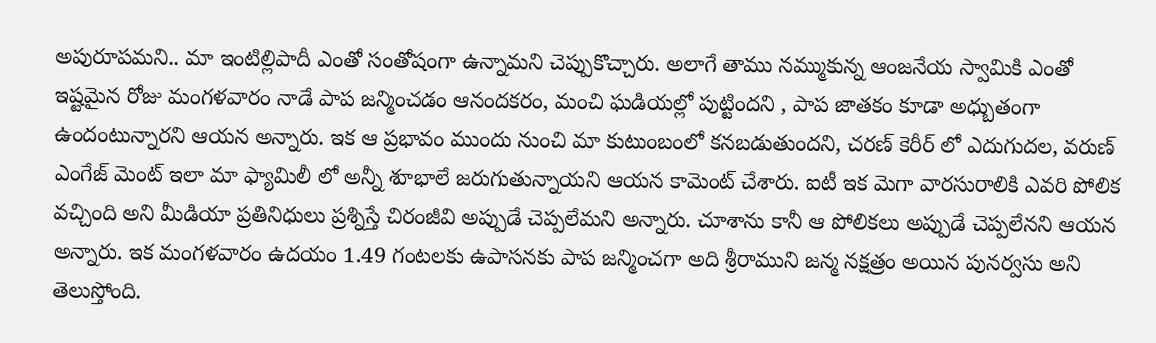అపురూపమని.. మా ఇంటిల్లిపాదీ ఎంతో సంతోషంగా ఉన్నామని చెప్పుకొచ్చారు. అలాగే తాము నమ్ముకున్న ఆంజనేయ స్వామికి ఎంతో ఇష్టమైన రోజు మంగళవారం నాడే పాప జన్మించడం ఆనందకరం, మంచి ఘడియల్లో పుట్టిందని , పాప జాతకం కూడా అధ్బుతంగా ఉందంటున్నారని ఆయన అన్నారు. ఇక ఆ ప్రభావం‌ ముందు నుంచి మా కుటుంబంలో కనబడుతుందని, చరణ్ కెరీర్ లో ఎదుగుదల, వరుణ్ ఎంగేజ్ మెంట్ ఇలా మా ఫ్యామిలీ లో అన్నీ శూభాలే జరుగుతున్నాయని ఆయన కామెంట్ చేశారు. ఐటీ ఇక మెగా వారసురాలికి ఎవరి పోలిక వచ్చింది అని మీడియా ప్రతినిధులు ప్రశ్నిస్తే చిరంజీవి అప్పుడే చెప్పలేమని అన్నారు. చూశాను కానీ ఆ పోలికలు అప్పుడే చెప్పలేనని ఆయన అన్నారు. ఇక మంగళవారం ఉదయం 1.49 గంటలకు ఉపాసనకు పాప జన్మించగా అది శ్రీరాముని జన్మ నక్షత్రం అయిన పునర్వసు అని తెలుస్తోంది.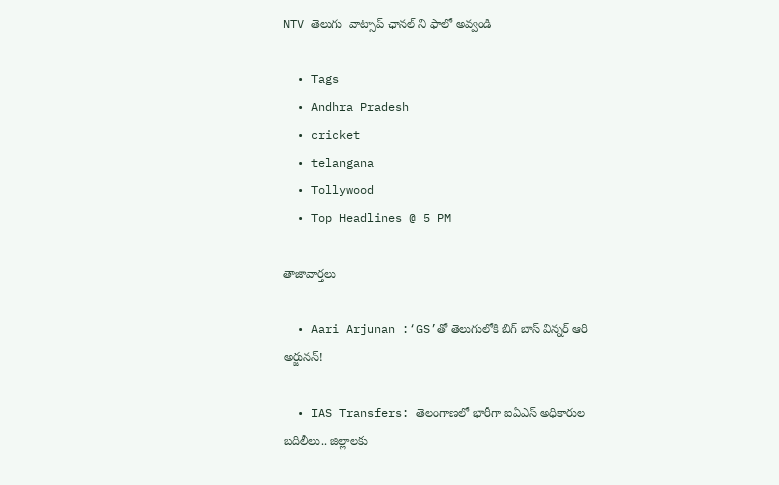NTV తెలుగు  వాట్సాప్ ఛానల్ ని ఫాలో అవ్వండి

  • Tags
  • Andhra Pradesh
  • cricket
  • telangana
  • Tollywood
  • Top Headlines @ 5 PM

తాజావార్తలు

  • Aari Arjunan :‘GS’తో తెలుగులోకి బిగ్ బాస్ విన్నర్ ఆరి అర్జునన్!

  • IAS Transfers: తెలంగాణలో భారీగా ఐఏఎస్‌ అధికారుల బదిలీలు.. జిల్లాలకు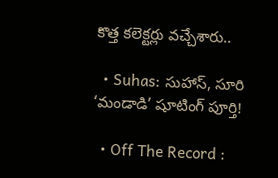కొత్త కలెక్టర్లు వచ్చేశారు..

  • Suhas: సుహాస్, సూరి ‘మండాడి’ షూటింగ్ పూర్తి!

  • Off The Record :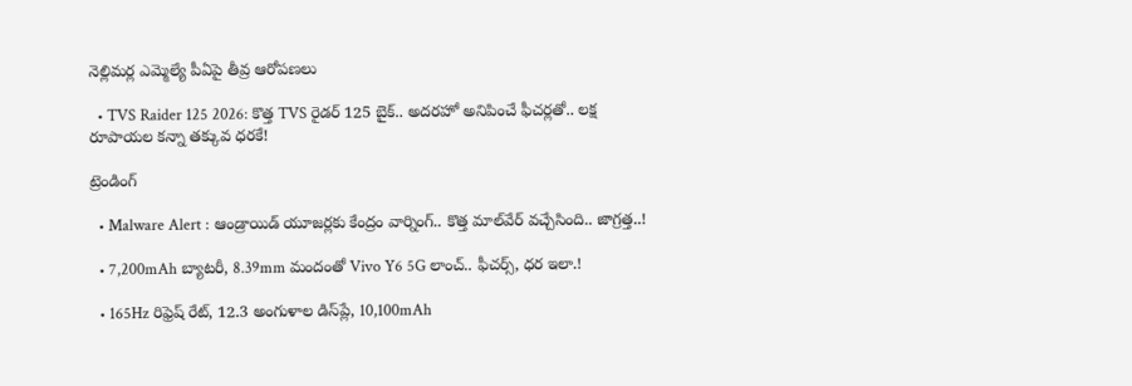నెల్లిమర్ల ఎమ్మెల్యే పీఏపై తీవ్ర ఆరోపణలు

  • TVS Raider 125 2026: కొత్త TVS రైడర్ 125 బైక్.. అదరహో అనిపించే ఫీచర్లతో.. లక్ష రూపాయల కన్నా తక్కువ ధరకే!

ట్రెండింగ్‌

  • Malware Alert : ఆండ్రాయిడ్ యూజర్లకు కేంద్రం వార్నింగ్.. కొత్త మాల్‌వేర్ వచ్చేసింది.. జాగ్రత్త..!

  • 7,200mAh బ్యాటరీ, 8.39mm మందంతో Vivo Y6 5G లాంచ్.. ఫీచర్స్, ధర ఇలా.!

  • 165Hz రిఫ్రెష్ రేట్‌, 12.3 అంగుళాల డిస్‌ప్లే, 10,100mAh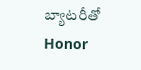బ్యాటరీతో Honor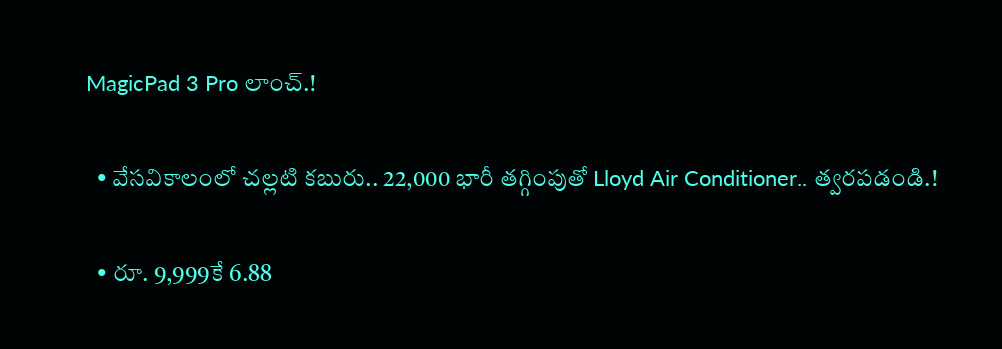MagicPad 3 Pro లాంచ్.!

  • వేసవికాలంలో చల్లటి కబురు.. 22,000 భారీ తగ్గింపుతో Lloyd Air Conditioner.. త్వరపడండి.!

  • రూ. 9,999కే 6.88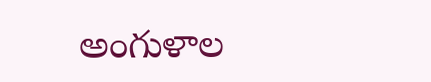అంగుళాల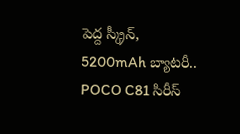పెద్ద స్క్రీన్, 5200mAh బ్యాటరీ.. POCO C81 సిరీస్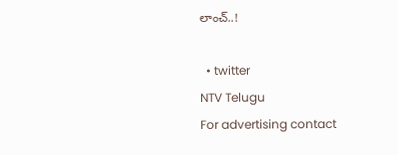లాంచ్..!

  • twitter
NTV Telugu
For advertising contact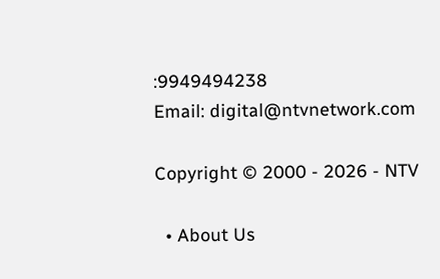:9949494238
Email: digital@ntvnetwork.com

Copyright © 2000 - 2026 - NTV

  • About Us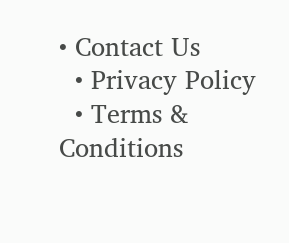• Contact Us
  • Privacy Policy
  • Terms & Conditions